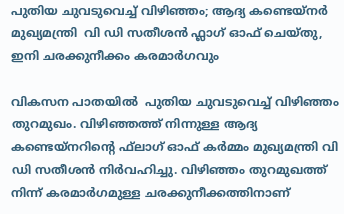പുതിയ ചുവടുവെച്ച് വിഴിഞ്ഞം; ആദ്യ കണ്ടെയ്‌നര്‍ മുഖ്യമന്ത്രി  വി ഡി സതീശന്‍ ഫ്ലാഗ് ഓഫ് ചെയ്തു, ഇനി ചരക്കുനീക്കം കരമാര്‍ഗവും

വികസന പാതയിൽ  പുതിയ ചുവടുവെച്ച് വിഴിഞ്ഞം തുറമുഖം. വിഴിഞ്ഞത്ത് നിന്നുള്ള ആദ്യ കണ്ടെയ്‌നറിന്റെ ഫ്‌ലാഗ് ഓഫ് കര്‍മ്മം മുഖ്യമന്ത്രി വി ഡി സതീശന്‍ നിര്‍വഹിച്ചു. വിഴിഞ്ഞം തുറമുഖത്ത് നിന്ന് കരമാര്‍ഗമുള്ള ചരക്കുനീക്കത്തിനാണ്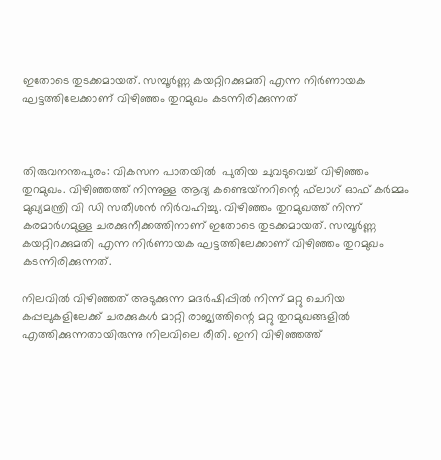ഇതോടെ തുടക്കമായത്. സമ്പൂര്‍ണ്ണ കയറ്റിറക്കുമതി എന്ന നിര്‍ണായക ഘട്ടത്തിലേക്കാണ് വിഴിഞ്ഞം തുറമുഖം കടന്നിരിക്കുന്നത്



തിരുവനന്തപുരം: വികസന പാതയിൽ  പുതിയ ചുവടുവെച്ച് വിഴിഞ്ഞം തുറമുഖം. വിഴിഞ്ഞത്ത് നിന്നുള്ള ആദ്യ കണ്ടെയ്‌നറിന്റെ ഫ്‌ലാഗ് ഓഫ് കര്‍മ്മം മുഖ്യമന്ത്രി വി ഡി സതീശന്‍ നിര്‍വഹിച്ചു. വിഴിഞ്ഞം തുറമുഖത്ത് നിന്ന് കരമാര്‍ഗമുള്ള ചരക്കുനീക്കത്തിനാണ് ഇതോടെ തുടക്കമായത്. സമ്പൂര്‍ണ്ണ കയറ്റിറക്കുമതി എന്ന നിര്‍ണായക ഘട്ടത്തിലേക്കാണ് വിഴിഞ്ഞം തുറമുഖം കടന്നിരിക്കുന്നത്.

നിലവില്‍ വിഴിഞ്ഞത് അടുക്കുന്ന മദര്‍ഷിപ്പില്‍ നിന്ന് മറ്റു ചെറിയ കപ്പലുകളിലേക്ക് ചരക്കുകള്‍ മാറ്റി രാജ്യത്തിന്റെ മറ്റു തുറമുഖങ്ങളില്‍ എത്തിക്കുന്നതായിരുന്നു നിലവിലെ രീതി. ഇനി വിഴിഞ്ഞത്ത്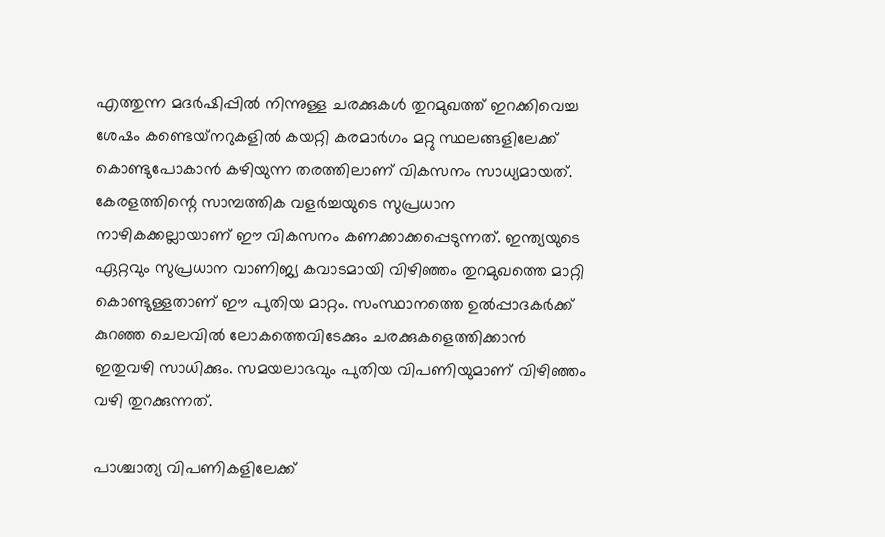എത്തുന്ന മദര്‍ഷിപ്പില്‍ നിന്നുള്ള ചരക്കുകള്‍ തുറമുഖത്ത് ഇറക്കിവെച്ച ശേഷം കണ്ടെയ്‌നറുകളില്‍ കയറ്റി കരമാര്‍ഗം മറ്റു സ്ഥലങ്ങളിലേക്ക് കൊണ്ടുപോകാന്‍ കഴിയുന്ന തരത്തിലാണ് വികസനം സാധ്യമായത്. കേരളത്തിന്റെ സാമ്പത്തിക വളര്‍ച്ചയുടെ സുപ്രധാന നാഴികക്കല്ലായാണ് ഈ വികസനം കണക്കാക്കപ്പെടുന്നത്. ഇന്ത്യയുടെ ഏറ്റവും സുപ്രധാന വാണിജ്യ കവാടമായി വിഴിഞ്ഞം തുറമുഖത്തെ മാറ്റി കൊണ്ടുള്ളതാണ് ഈ പുതിയ മാറ്റം. സംസ്ഥാനത്തെ ഉല്‍പ്പാദകര്‍ക്ക് കുറഞ്ഞ ചെലവില്‍ ലോകത്തെവിടേക്കും ചരക്കുകളെത്തിക്കാന്‍ ഇതുവഴി സാധിക്കും. സമയലാഭവും പുതിയ വിപണിയുമാണ് വിഴിഞ്ഞം വഴി തുറക്കുന്നത്.

പാശ്ചാത്യ വിപണികളിലേക്ക്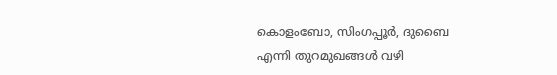കൊളംബോ, സിംഗപ്പൂര്‍, ദുബൈ എന്നി തുറമുഖങ്ങള്‍ വഴി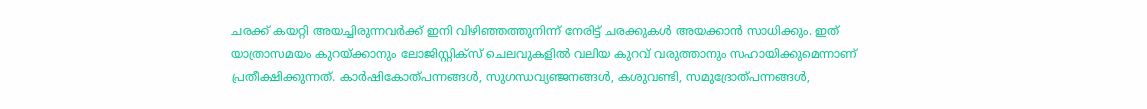ചരക്ക് കയറ്റി അയച്ചിരുന്നവര്‍ക്ക് ഇനി വിഴിഞ്ഞത്തുനിന്ന് നേരിട്ട് ചരക്കുകള്‍ അയക്കാന്‍ സാധിക്കും. ഇത് യാത്രാസമയം കുറയ്ക്കാനും ലോജിസ്റ്റിക്‌സ് ചെലവുകളില്‍ വലിയ കുറവ് വരുത്താനും സഹായിക്കുമെന്നാണ് പ്രതീക്ഷിക്കുന്നത്. കാര്‍ഷികോത്പന്നങ്ങള്‍, സുഗന്ധവ്യഞ്ജനങ്ങള്‍, കശുവണ്ടി, സമുദ്രോത്പന്നങ്ങള്‍,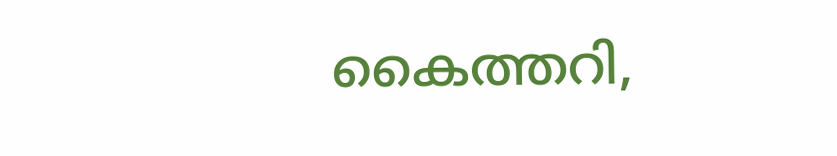കൈത്തറി,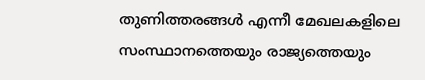തുണിത്തരങ്ങള്‍ എന്നീ മേഖലകളിലെ സംസ്ഥാനത്തെയും രാജ്യത്തെയും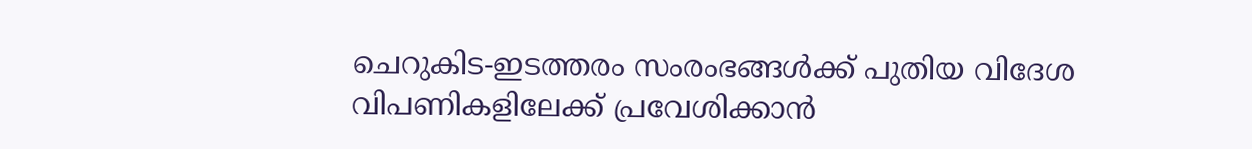ചെറുകിട-ഇടത്തരം സംരംഭങ്ങള്‍ക്ക് പുതിയ വിദേശ വിപണികളിലേക്ക് പ്രവേശിക്കാന്‍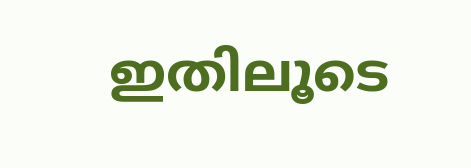ഇതിലൂടെ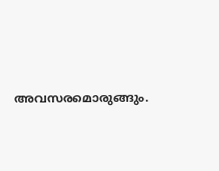അവസരമൊരുങ്ങും.